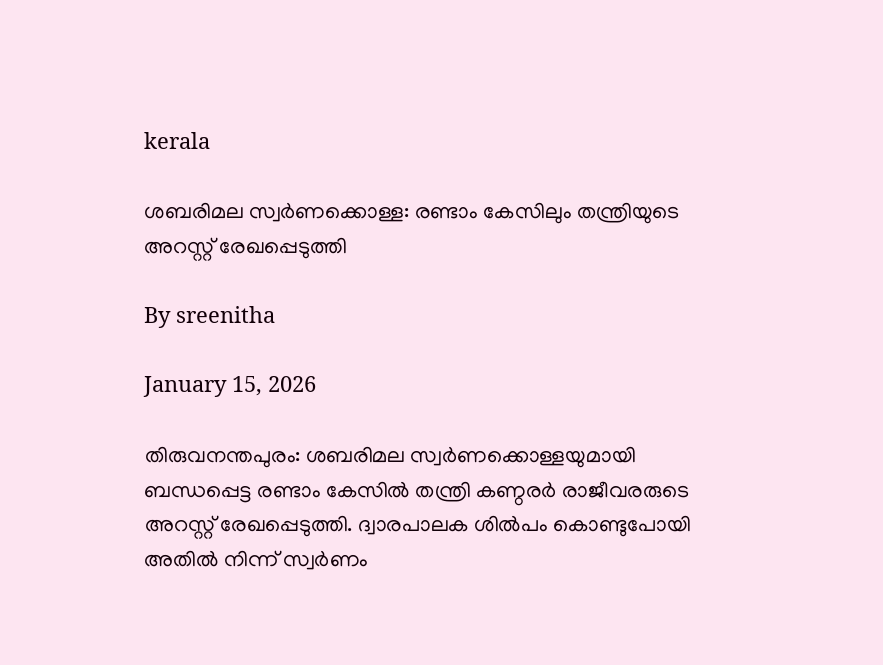kerala

ശബരിമല സ്വർണക്കൊള്ള: രണ്ടാം കേസിലും തന്ത്രിയുടെ അറസ്റ്റ് രേഖപ്പെടുത്തി

By sreenitha

January 15, 2026

തിരുവനന്തപുരം: ശബരിമല സ്വർണക്കൊള്ളയുമായി ബന്ധപ്പെട്ട രണ്ടാം കേസിൽ തന്ത്രി കണ്ഠരർ രാജീവരരുടെ അറസ്റ്റ് രേഖപ്പെടുത്തി. ദ്വാരപാലക ശിൽപം കൊണ്ടുപോയി അതിൽ നിന്ന് സ്വർണം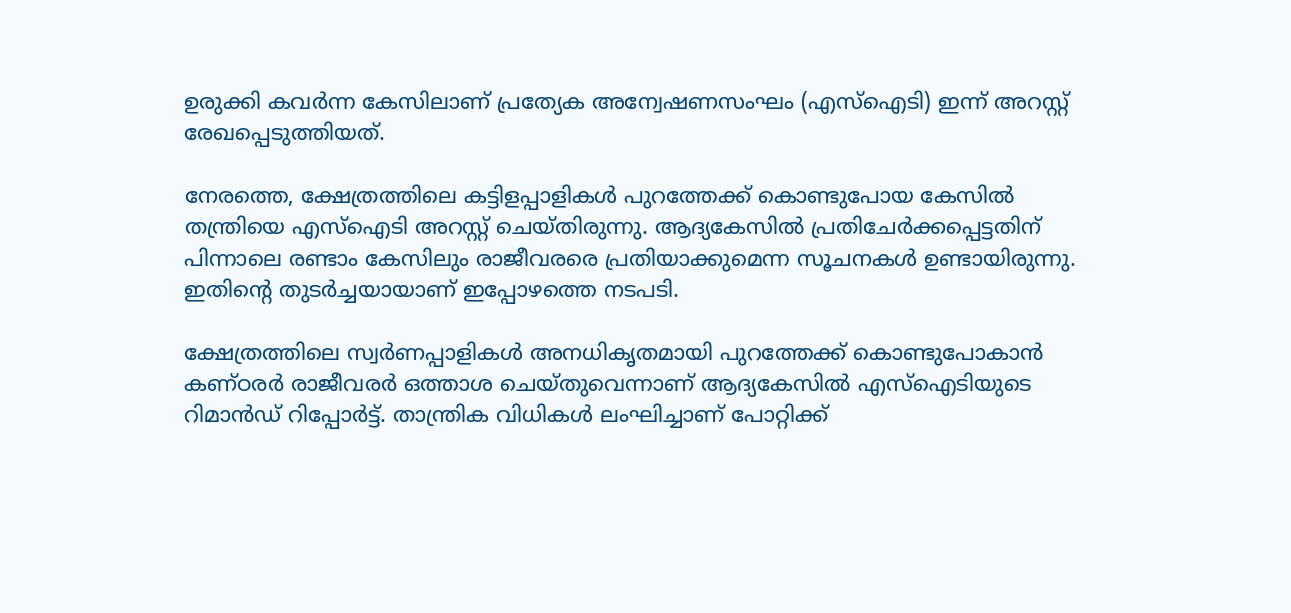ഉരുക്കി കവർന്ന കേസിലാണ് പ്രത്യേക അന്വേഷണസംഘം (എസ്‌ഐടി) ഇന്ന് അറസ്റ്റ് രേഖപ്പെടുത്തിയത്.

നേരത്തെ, ക്ഷേത്രത്തിലെ കട്ടിളപ്പാളികൾ പുറത്തേക്ക് കൊണ്ടുപോയ കേസിൽ തന്ത്രിയെ എസ്‌ഐടി അറസ്റ്റ് ചെയ്തിരുന്നു. ആദ്യകേസിൽ പ്രതിചേർക്കപ്പെട്ടതിന് പിന്നാലെ രണ്ടാം കേസിലും രാജീവരരെ പ്രതിയാക്കുമെന്ന സൂചനകൾ ഉണ്ടായിരുന്നു. ഇതിന്റെ തുടർച്ചയായാണ് ഇപ്പോഴത്തെ നടപടി.

ക്ഷേത്രത്തിലെ സ്വർണപ്പാളികൾ അനധികൃതമായി പുറത്തേക്ക് കൊണ്ടുപോകാൻ കണ്ഠരർ രാജീവരർ ഒത്താശ ചെയ്‌തുവെന്നാണ് ആദ്യകേസിൽ എസ്‌ഐടിയുടെ റിമാൻഡ് റിപ്പോർട്ട്. താന്ത്രിക വിധികൾ ലംഘിച്ചാണ് പോറ്റിക്ക്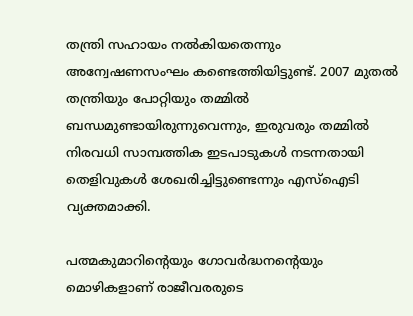തന്ത്രി സഹായം നൽകിയതെന്നും അന്വേഷണസംഘം കണ്ടെത്തിയിട്ടുണ്ട്. 2007 മുതൽ തന്ത്രിയും പോറ്റിയും തമ്മിൽ ബന്ധമുണ്ടായിരുന്നുവെന്നും, ഇരുവരും തമ്മിൽ നിരവധി സാമ്പത്തിക ഇടപാടുകൾ നടന്നതായി തെളിവുകൾ ശേഖരിച്ചിട്ടുണ്ടെന്നും എസ്‌ഐടി വ്യക്തമാക്കി.

പത്മകുമാറിന്റെയും ഗോവർദ്ധനന്റെയും മൊഴികളാണ് രാജീവരരുടെ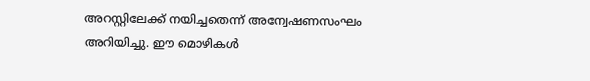അറസ്റ്റിലേക്ക് നയിച്ചതെന്ന് അന്വേഷണസംഘം അറിയിച്ചു. ഈ മൊഴികൾ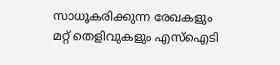സാധൂകരിക്കുന്ന രേഖകളും മറ്റ് തെളിവുകളും എസ്‌ഐടി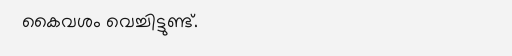കൈവശം വെച്ചിട്ടുണ്ട്.